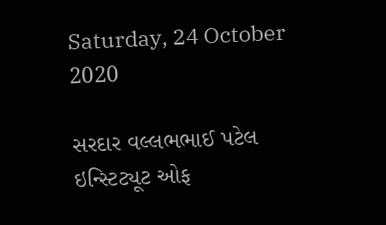Saturday, 24 October 2020

સરદાર વલ્લભભાઈ પટેલ ઇન્સ્ટિટ્યૂટ ઓફ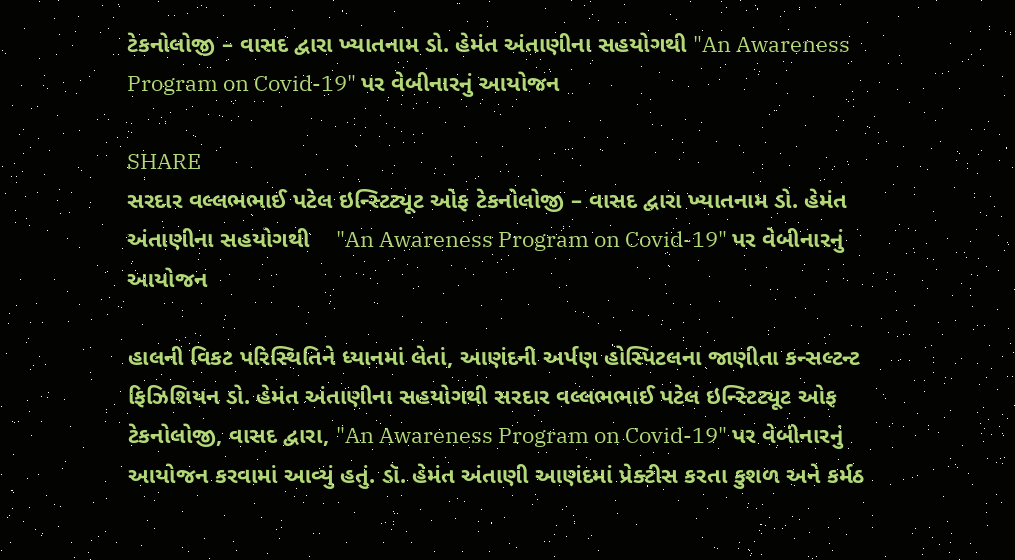ટેકનોલોજી – વાસદ દ્વારા ખ્યાતનામ ડો. હેમંત અંતાણીના સહયોગથી "An Awareness Program on Covid-19" પર વેબીનારનું આયોજન

SHARE
સરદાર વલ્લભભાઈ પટેલ ઇન્સ્ટિટ્યૂટ ઓફ ટેકનોલોજી – વાસદ દ્વારા ખ્યાતનામ ડો. હેમંત અંતાણીના સહયોગથી    "An Awareness Program on Covid-19" પર વેબીનારનું આયોજન

હાલની વિકટ પરિસ્થિતિને ધ્યાનમાં લેતાં, આણંદની અર્પણ હોસ્પિટલના જાણીતા કન્સલ્ટન્ટ ફિઝિશિયન ડો. હેમંત અંતાણીના સહયોગથી સરદાર વલ્લભભાઈ પટેલ ઇન્સ્ટિટ્યૂટ ઓફ ટેકનોલોજી, વાસદ દ્વારા, "An Awareness Program on Covid-19" પર વેબીનારનું આયોજન કરવામાં આવ્યું હતું. ડૉ. હેમંત અંતાણી આણંદમાં પ્રેક્ટીસ કરતા કુશળ અને કર્મઠ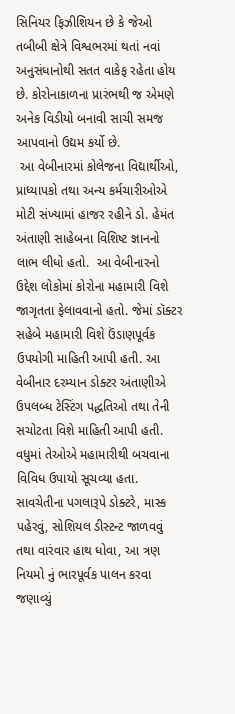સિનિયર ફિઝીશિયન છે કે જેઓ તબીબી ક્ષેત્રે વિશ્વભરમાં થતાં નવાં અનુસંધાનોથી સતત વાકેફ રહેતા હોય છે. કોરોનાકાળના પ્રારંભથી જ એમણે અનેક વિડીયો બનાવી સાચી સમજ આપવાનો ઉદ્યમ કર્યો છે.
 આ વેબીનારમાં કોલેજના વિદ્યાર્થીઓ, પ્રાધ્યાપકો તથા અન્ય કર્મચારીઓએ મોટી સંખ્યામાં હાજર રહીને ડો. હેમંત અંતાણી સાહેબના વિશિષ્ટ જ્ઞાનનો લાભ લીધો હતો.  આ વેબીનારનો ઉદ્દેશ લોકોમાં કોરોના મહામારી વિશે જાગૃતતા ફેલાવવાનો હતો. જેમાં ડૉક્ટર સહેબે મહામારી વિશે ઉંડાણપૂર્વક ઉપયોગી માહિતી આપી હતી. આ વેબીનાર દરમ્યાન ડોક્ટર અંતાણીએ ઉપલબ્ધ ટેસ્ટિંગ પદ્ધતિઓ તથા તેની સચોટતા વિશે માહિતી આપી હતી. વધુમાં તેઓએ મહામારીથી બચવાના વિવિધ ઉપાયો સૂચવ્યા હતા. સાવચેતીના પગલારૂપે ડોક્ટરે, માસ્ક પહેરવું, સોશિયલ ડીસ્ટન્ટ જાળવવું તથા વારંવાર હાથ ધોવા, આ ત્રણ નિયમો નું ભારપૂર્વક પાલન કરવા જણાવ્યું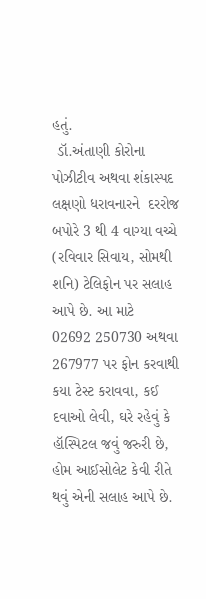હતું.
 ડૉ.અંતાણી કોરોના પોઝીટીવ અથવા શંકાસ્પદ લક્ષણો ધરાવનારને  દરરોજ બપોરે 3 થી 4 વાગ્યા વચ્ચે (રવિવાર સિવાય, સોમથી શનિ) ટેલિફોન પર સલાહ આપે છે. આ માટે  02692 250730 અથવા 267977 પર ફોન કરવાથી કયા ટેસ્ટ કરાવવા, કઈ દવાઓ લેવી, ઘરે રહેવું કે હૉસ્પિટલ જવું જરુરી છે, હોમ આઈસોલેટ કેવી રીતે થવું એની સલાહ આપે છે.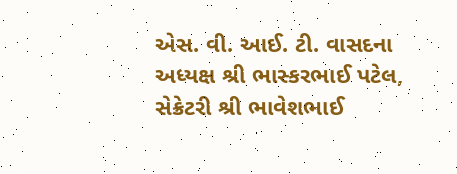એસ. વી. આઈ. ટી. વાસદના અધ્યક્ષ શ્રી ભાસ્કરભાઈ પટેલ, સેક્રેટરી શ્રી ભાવેશભાઈ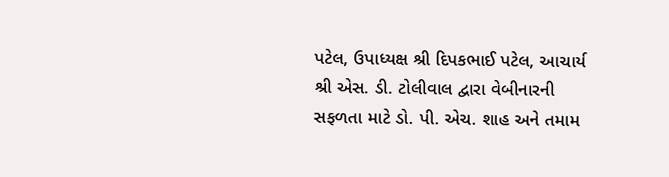પટેલ, ઉપાધ્યક્ષ શ્રી દિપકભાઈ પટેલ, આચાર્ય શ્રી એસ. ડી. ટોલીવાલ દ્વારા વેબીનારની સફળતા માટે ડો. પી. એચ. શાહ અને તમામ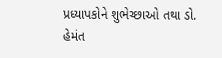પ્રધ્યાપકોને શુભેચ્છાઓ તથા ડો. હેમંત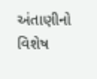અંતાણીનો વિશેષ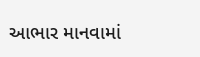આભાર માનવામાં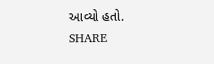આવ્યો હતો.
SHARE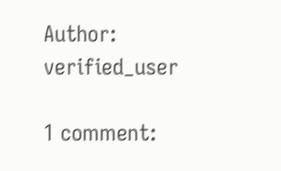Author: verified_user

1 comment: